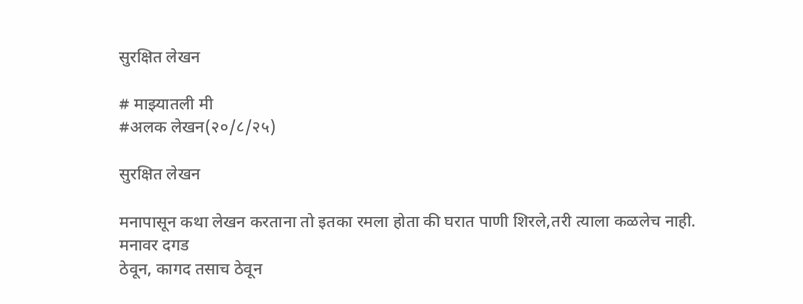सुरक्षित लेखन

# माझ्यातली मी
#अलक लेखन(२०/८/२५)

सुरक्षित लेखन

मनापासून कथा लेखन करताना तो इतका रमला होता की घरात पाणी शिरले,तरी त्याला कळलेच नाही.
मनावर दगड
ठेवून, कागद तसाच ठेवून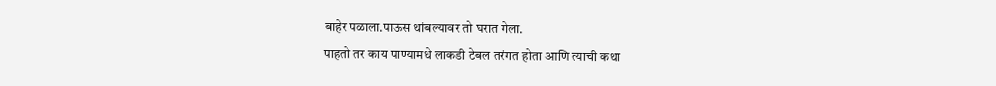बाहेर पळाला.पाऊस थांबल्यावर तो घरात गेला.
पाहतो तर काय पाण्यामधे लाकडी टेबल तरंगत होता आणि त्याची कथा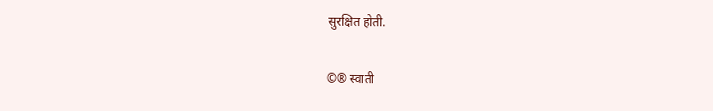सुरक्षित होती.

©® स्वाती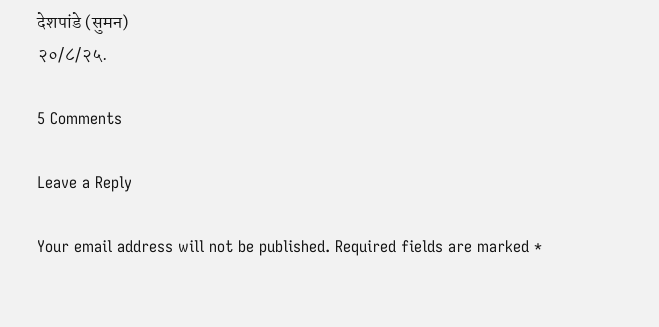देशपांडे (सुमन)
२०/८/२५.

5 Comments

Leave a Reply

Your email address will not be published. Required fields are marked *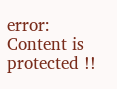error: Content is protected !!